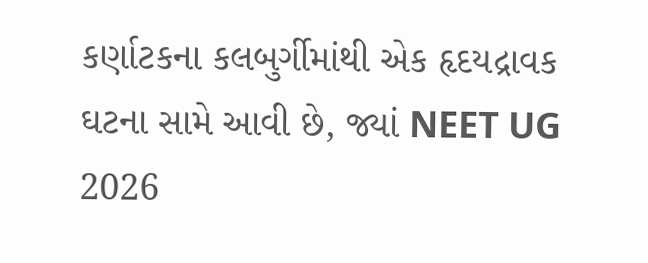કર્ણાટકના કલબુર્ગીમાંથી એક હૃદયદ્રાવક ઘટના સામે આવી છે, જ્યાં NEET UG 2026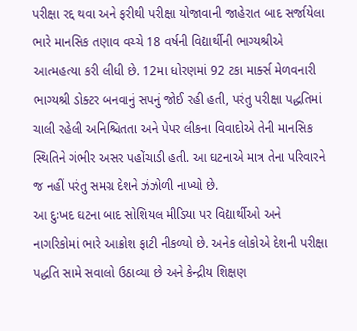પરીક્ષા રદ્દ થવા અને ફરીથી પરીક્ષા યોજાવાની જાહેરાત બાદ સર્જાયેલા ભારે માનસિક તણાવ વચ્ચે 18 વર્ષની વિદ્યાર્થીની ભાગ્યશ્રીએ આત્મહત્યા કરી લીધી છે. 12મા ધોરણમાં 92 ટકા માર્ક્સ મેળવનારી ભાગ્યશ્રી ડોક્ટર બનવાનું સપનું જોઈ રહી હતી, પરંતુ પરીક્ષા પદ્ધતિમાં ચાલી રહેલી અનિશ્ચિતતા અને પેપર લીકના વિવાદોએ તેની માનસિક સ્થિતિને ગંભીર અસર પહોંચાડી હતી. આ ઘટનાએ માત્ર તેના પરિવારને જ નહીં પરંતુ સમગ્ર દેશને ઝંઝોળી નાખ્યો છે.
આ દુઃખદ ઘટના બાદ સોશિયલ મીડિયા પર વિદ્યાર્થીઓ અને નાગરિકોમાં ભારે આક્રોશ ફાટી નીકળ્યો છે. અનેક લોકોએ દેશની પરીક્ષા પદ્ધતિ સામે સવાલો ઉઠાવ્યા છે અને કેન્દ્રીય શિક્ષણ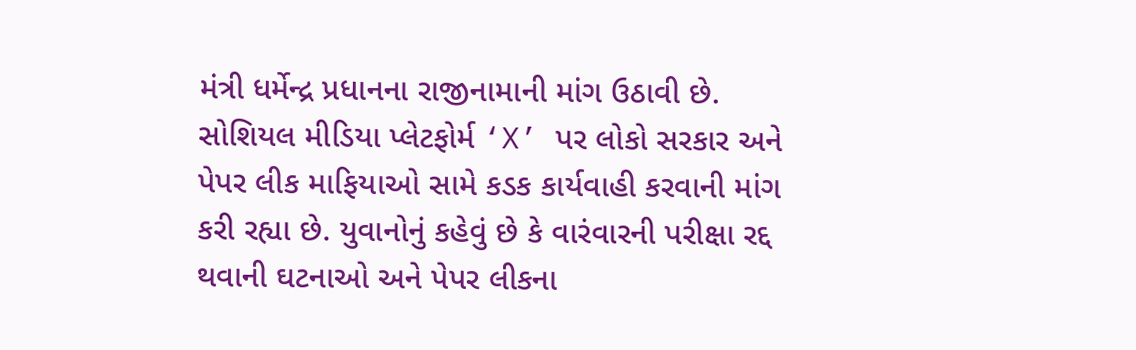મંત્રી ધર્મેન્દ્ર પ્રધાનના રાજીનામાની માંગ ઉઠાવી છે. સોશિયલ મીડિયા પ્લેટફોર્મ ‘X’ પર લોકો સરકાર અને પેપર લીક માફિયાઓ સામે કડક કાર્યવાહી કરવાની માંગ કરી રહ્યા છે. યુવાનોનું કહેવું છે કે વારંવારની પરીક્ષા રદ્દ થવાની ઘટનાઓ અને પેપર લીકના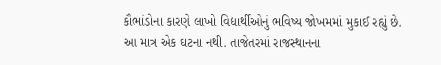કૌભાંડોના કારણે લાખો વિદ્યાર્થીઓનું ભવિષ્ય જોખમમાં મુકાઈ રહ્યું છે.
આ માત્ર એક ઘટના નથી. તાજેતરમાં રાજસ્થાનના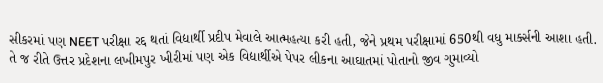સીકરમાં પણ NEET પરીક્ષા રદ્દ થતાં વિદ્યાર્થી પ્રદીપ મેવાલે આત્મહત્યા કરી હતી, જેને પ્રથમ પરીક્ષામાં 650થી વધુ માર્ક્સની આશા હતી. તે જ રીતે ઉત્તર પ્રદેશના લખીમપુર ખીરીમાં પણ એક વિદ્યાર્થીએ પેપર લીકના આઘાતમાં પોતાનો જીવ ગુમાવ્યો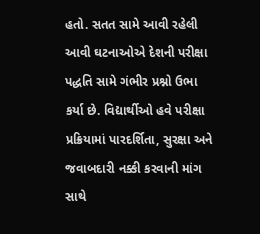હતો. સતત સામે આવી રહેલી આવી ઘટનાઓએ દેશની પરીક્ષા પદ્ધતિ સામે ગંભીર પ્રશ્નો ઉભા કર્યા છે. વિદ્યાર્થીઓ હવે પરીક્ષા પ્રક્રિયામાં પારદર્શિતા, સુરક્ષા અને જવાબદારી નક્કી કરવાની માંગ સાથે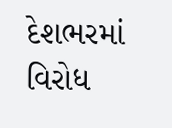દેશભરમાં વિરોધ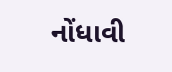નોંધાવી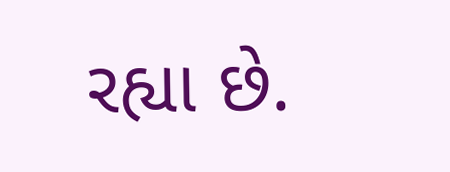રહ્યા છે.